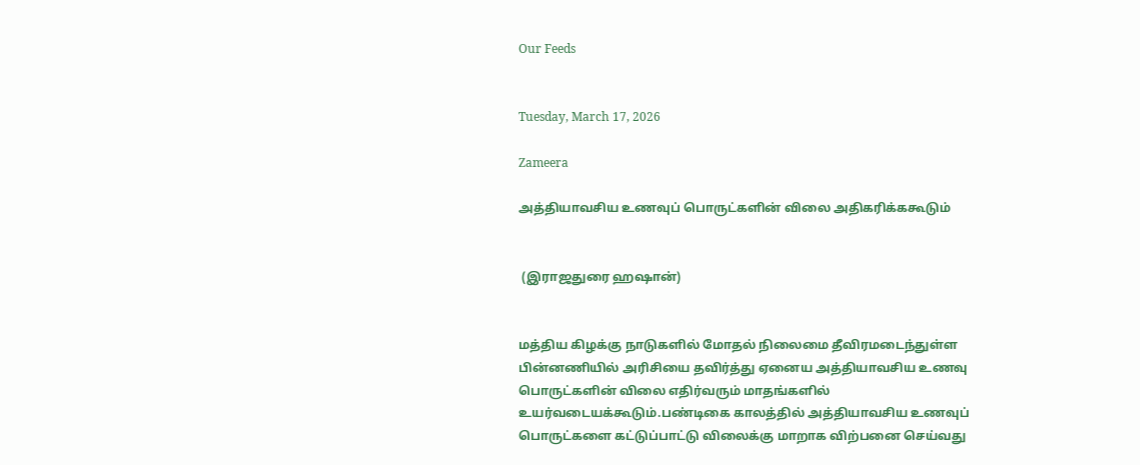Our Feeds


Tuesday, March 17, 2026

Zameera

அத்தியாவசிய உணவுப் பொருட்களின் விலை அதிகரிக்ககூடும்


 (இராஜதுரை ஹஷான்)


மத்திய கிழக்கு நாடுகளில் மோதல் நிலைமை தீவிரமடைந்துள்ள பின்னணியில் அரிசியை தவிர்த்து ஏனைய அத்தியாவசிய உணவு பொருட்களின் விலை எதிர்வரும் மாதங்களில் உயர்வடையக்கூடும்.பண்டிகை காலத்தில் அத்தியாவசிய உணவுப் பொருட்களை கட்டுப்பாட்டு விலைக்கு மாறாக விற்பனை செய்வது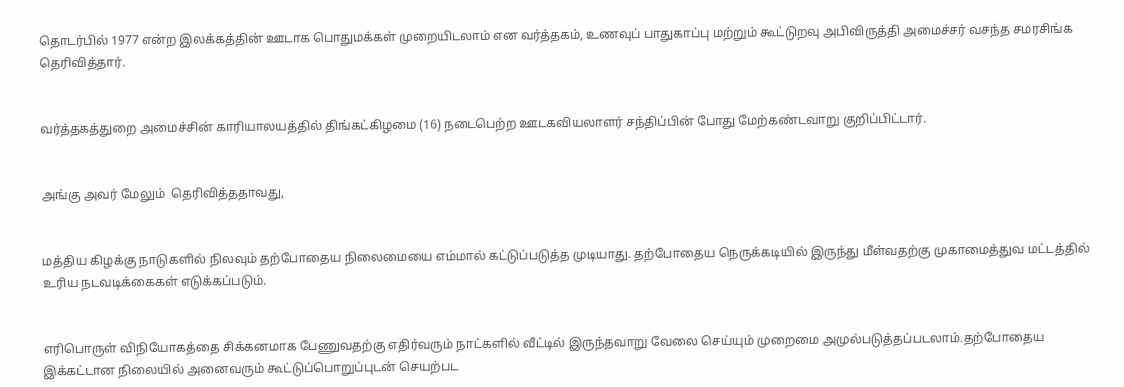தொடர்பில் 1977 என்ற இலக்கத்தின் ஊடாக பொதுமக்கள் முறையிடலாம் என வர்த்தகம், உணவுப் பாதுகாப்பு மற்றும் கூட்டுறவு அபிவிருத்தி அமைச்சர் வசந்த சமரசிங்க தெரிவித்தார்.


வர்த்தகத்துறை அமைச்சின் காரியாலயத்தில் திங்கட்கிழமை (16) நடைபெற்ற ஊடகவியலாளர் சந்திப்பின் போது மேற்கண்டவாறு குறிப்பிட்டார்.


அங்கு அவர் மேலும்  தெரிவித்ததாவது,


மத்திய கிழக்கு நாடுகளில் நிலவும் தற்போதைய நிலைமையை எம்மால் கட்டுப்படுத்த முடியாது. தற்போதைய நெருக்கடியில் இருந்து மீள்வதற்கு முகாமைத்துவ மட்டத்தில் உரிய நடவடிக்கைகள் எடுக்கப்படும்.


எரிபொருள் விநியோகத்தை சிக்கனமாக பேணுவதற்கு எதிர்வரும் நாட்களில் வீட்டில் இருந்தவாறு வேலை செய்யும் முறைமை அமுல்படுத்தப்படலாம்.தற்போதைய இக்கட்டான நிலையில் அனைவரும் கூட்டுப்பொறுப்புடன் செயற்பட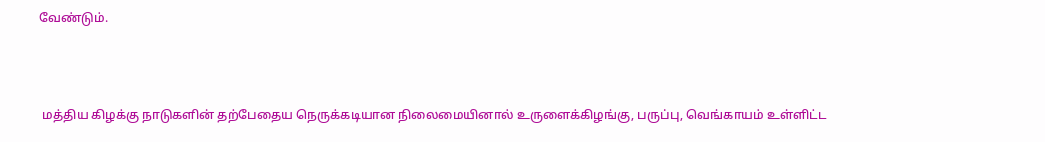வேண்டும்.



 மத்திய கிழக்கு நாடுகளின் தற்பேதைய நெருக்கடியான நிலைமையினால் உருளைக்கிழங்கு, பருப்பு, வெங்காயம் உள்ளிட்ட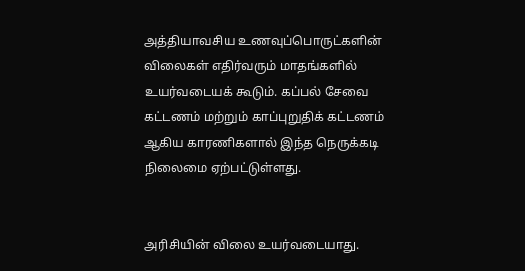அத்தியாவசிய உணவுப்பொருட்களின் விலைகள் எதிர்வரும் மாதங்களில் உயர்வடையக் கூடும். கப்பல் சேவை கட்டணம் மற்றும் காப்புறுதிக் கட்டணம் ஆகிய காரணிகளால் இந்த நெருக்கடி நிலைமை ஏற்பட்டுள்ளது.


அரிசியின் விலை உயர்வடையாது.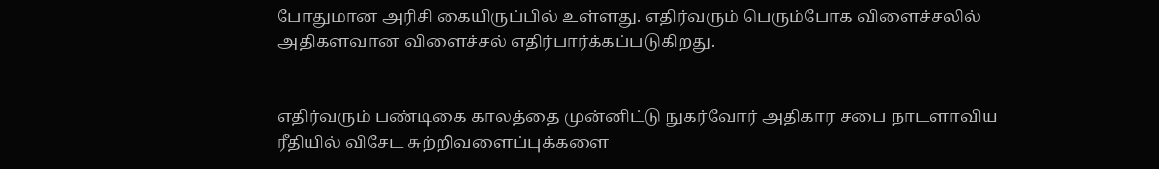போதுமான அரிசி கையிருப்பில் உள்ளது. எதிர்வரும் பெரும்போக விளைச்சலில் அதிகளவான விளைச்சல் எதிர்பார்க்கப்படுகிறது.


எதிர்வரும் பண்டிகை காலத்தை முன்னிட்டு நுகர்வோர் அதிகார சபை நாடளாவிய ரீதியில் விசேட சுற்றிவளைப்புக்களை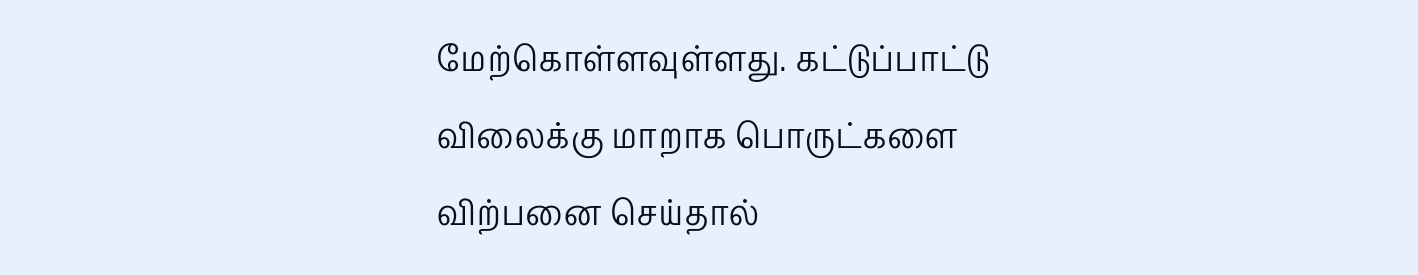மேற்கொள்ளவுள்ளது. கட்டுப்பாட்டு விலைக்கு மாறாக பொருட்களை விற்பனை செய்தால்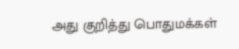அது குறித்து பொதுமக்கள்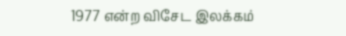1977 என்ற விசேட இலக்கம்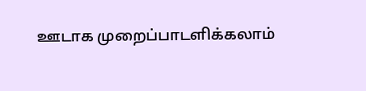ஊடாக முறைப்பாடளிக்கலாம்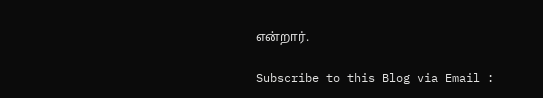என்றார்.

Subscribe to this Blog via Email :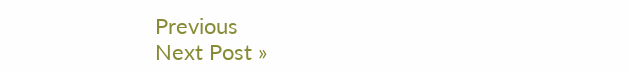Previous
Next Post »